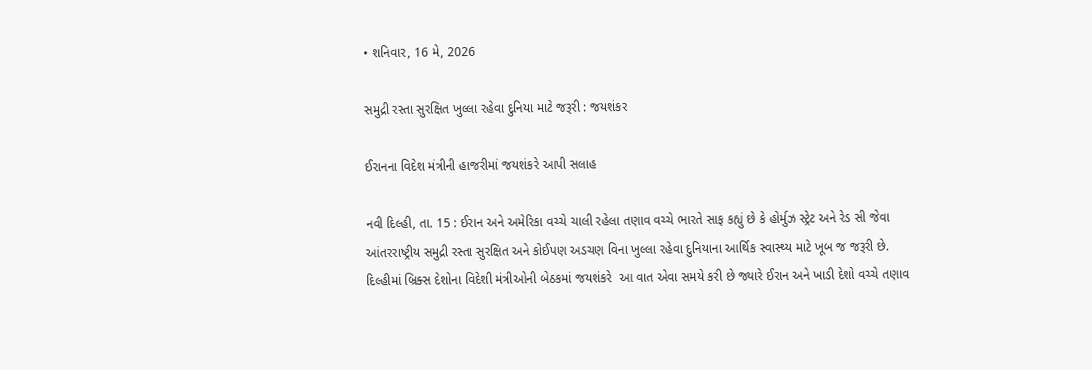• શનિવાર, 16 મે, 2026

સમુદ્રી રસ્તા સુરક્ષિત ખુલ્લા રહેવા દુનિયા માટે જરૂરી : જયશંકર

ઈરાનના વિદેશ મંત્રીની હાજરીમાં જયશંકરે આપી સલાહ

નવી દિલ્હી, તા. 15 : ઈરાન અને અમેરિકા વચ્ચે ચાલી રહેલા તણાવ વચ્ચે ભારતે સાફ કહ્યું છે કે હોર્મુઝ સ્ટ્રેટ અને રેડ સી જેવા આંતરરાષ્ટ્રીય સમુદ્રી રસ્તા સુરક્ષિત અને કોઈપણ અડચણ વિના ખુલ્લા રહેવા દુનિયાના આર્થિક સ્વાસ્થ્ય માટે ખૂબ જ જરૂરી છે. દિલ્હીમાં બ્રિક્સ દેશોના વિદેશી મંત્રીઓની બેઠકમાં જયશંકરે  આ વાત એવા સમયે કરી છે જ્યારે ઈરાન અને ખાડી દેશો વચ્ચે તણાવ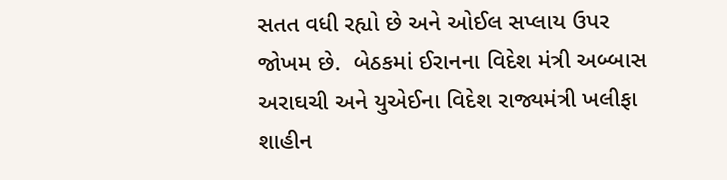સતત વધી રહ્યો છે અને ઓઈલ સપ્લાય ઉપર જોખમ છે.  બેઠકમાં ઈરાનના વિદેશ મંત્રી અબ્બાસ અરાઘચી અને યુએઈના વિદેશ રાજ્યમંત્રી ખલીફા શાહીન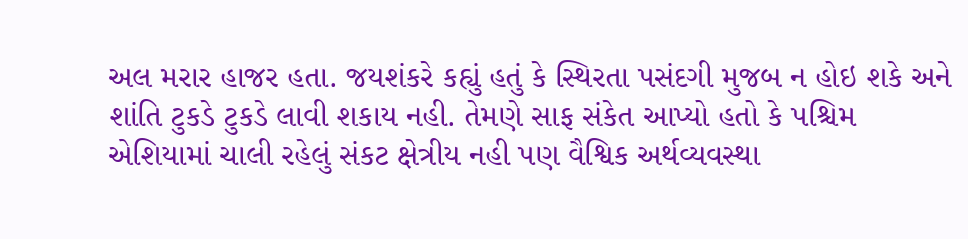અલ મરાર હાજર હતા. જયશંકરે કહ્યું હતું કે સ્થિરતા પસંદગી મુજબ ન હોઇ શકે અને શાંતિ ટુકડે ટુકડે લાવી શકાય નહી. તેમણે સાફ સંકેત આપ્યો હતો કે પશ્ચિમ એશિયામાં ચાલી રહેલું સંકટ ક્ષેત્રીય નહી પણ વૈશ્વિક અર્થવ્યવસ્થા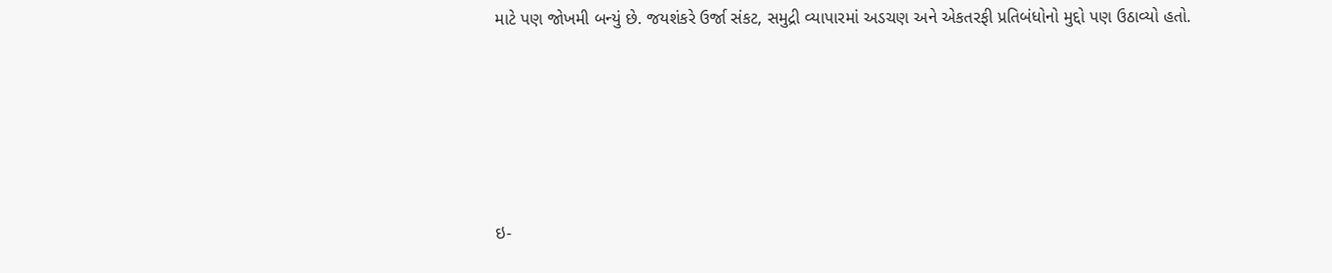માટે પણ જોખમી બન્યું છે. જયશંકરે ઉર્જા સંકટ, સમુદ્રી વ્યાપારમાં અડચણ અને એકતરફી પ્રતિબંધોનો મુદ્દો પણ ઉઠાવ્યો હતો.





ઇ-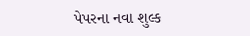પેપરના નવા શુલ્ક